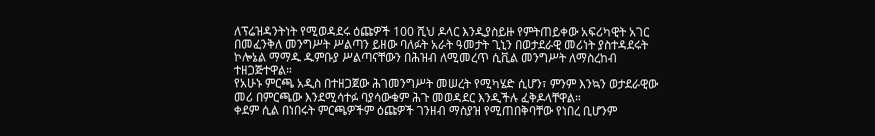ለፕሬዝዳንትነት የሚወዳደሩ ዕጩዎች 100 ሺህ ዶላር እንዲያስይዙ የምትጠይቀው አፍሪካዊት አገር
በመፈንቅለ መንግሥት ሥልጣን ይዘው ባለፉት አራት ዓመታት ጊኒን በወታደራዊ መሪነት ያስተዳደሩት ኮሎኔል ማማዱ ዱምቡያ ሥልጣናቸውን በሕዝብ ለሚመረጥ ሲቪል መንግሥት ለማስረከብ ተዘጋጅተዋል።
የአሁኑ ምርጫ አዲስ በተዘጋጀው ሕገመንግሥት መሠረት የሚካሄድ ሲሆን፣ ምንም እንኳን ወታደራዊው መሪ በምርጫው እንደሚሳተፉ ባያሳውቁም ሕጉ መወዳደር እንዲችሉ ፈቅዶላቸዋል።
ቀደም ሲል በነበሩት ምርጫዎችም ዕጩዎች ገንዘብ ማስያዝ የሚጠበቅባቸው የነበረ ቢሆንም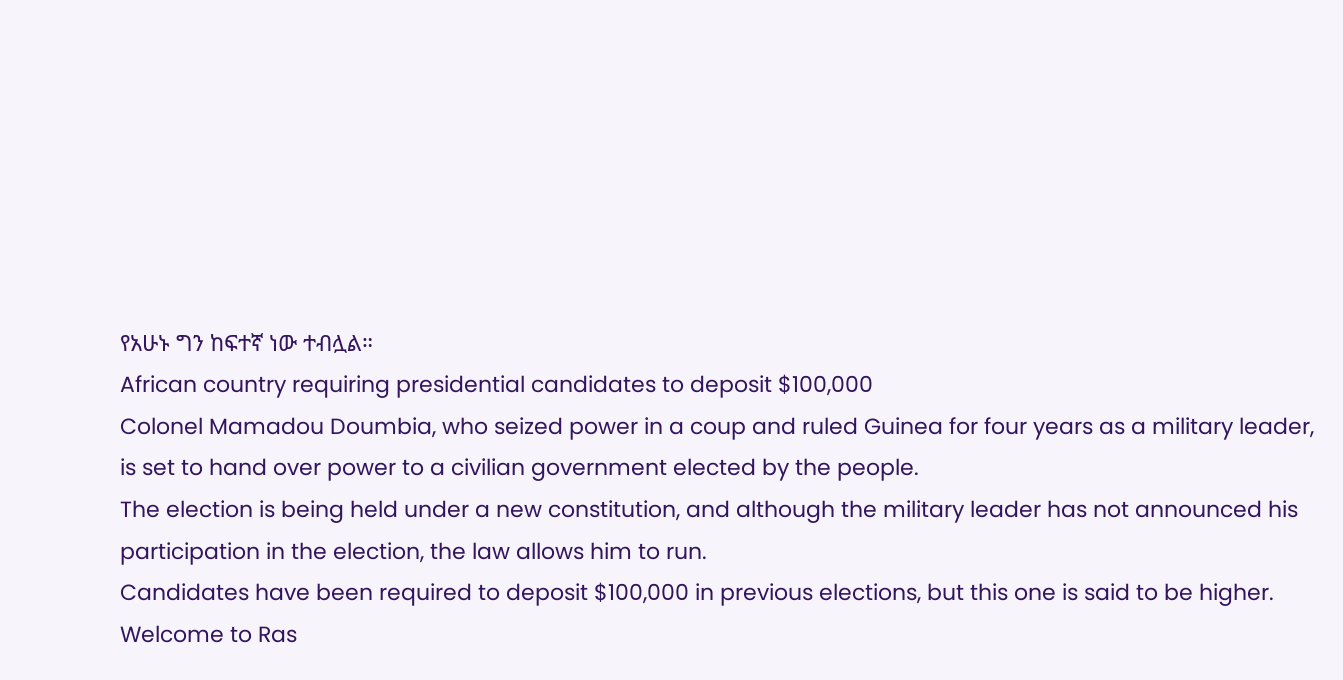የአሁኑ ግን ከፍተኛ ነው ተብሏል።
African country requiring presidential candidates to deposit $100,000
Colonel Mamadou Doumbia, who seized power in a coup and ruled Guinea for four years as a military leader, is set to hand over power to a civilian government elected by the people.
The election is being held under a new constitution, and although the military leader has not announced his participation in the election, the law allows him to run.
Candidates have been required to deposit $100,000 in previous elections, but this one is said to be higher.
Welcome to Ras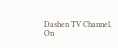Dashen TV Channel.
On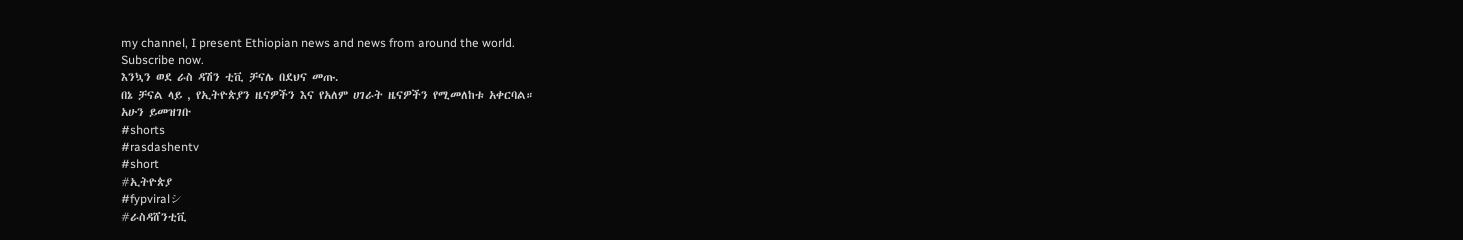my channel, I present Ethiopian news and news from around the world.
Subscribe now.
እንኳን ወደ ራስ ዳሽን ቲቪ ቻናሌ በደህና መጡ.
በኔ ቻናል ላይ , የኢትዮጵያን ዜናዎችን እና የአለም ሀገራት ዜናዎችን የሚመለከቱ አቀርባል።
አሁን ይመዝገቡ
#shorts
#rasdashentv
#short
#ኢትዮጵያ
#fypviralシ
#ራስዳሸንቲቪ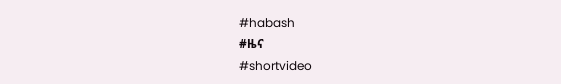#habash
#ዜና
#shortvideo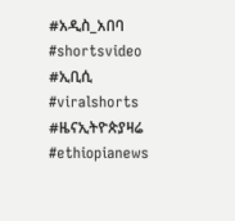#አዲስ_አበባ
#shortsvideo
#ኢቢሲ
#viralshorts
#ዜናኢትዮጵያዛሬ
#ethiopianews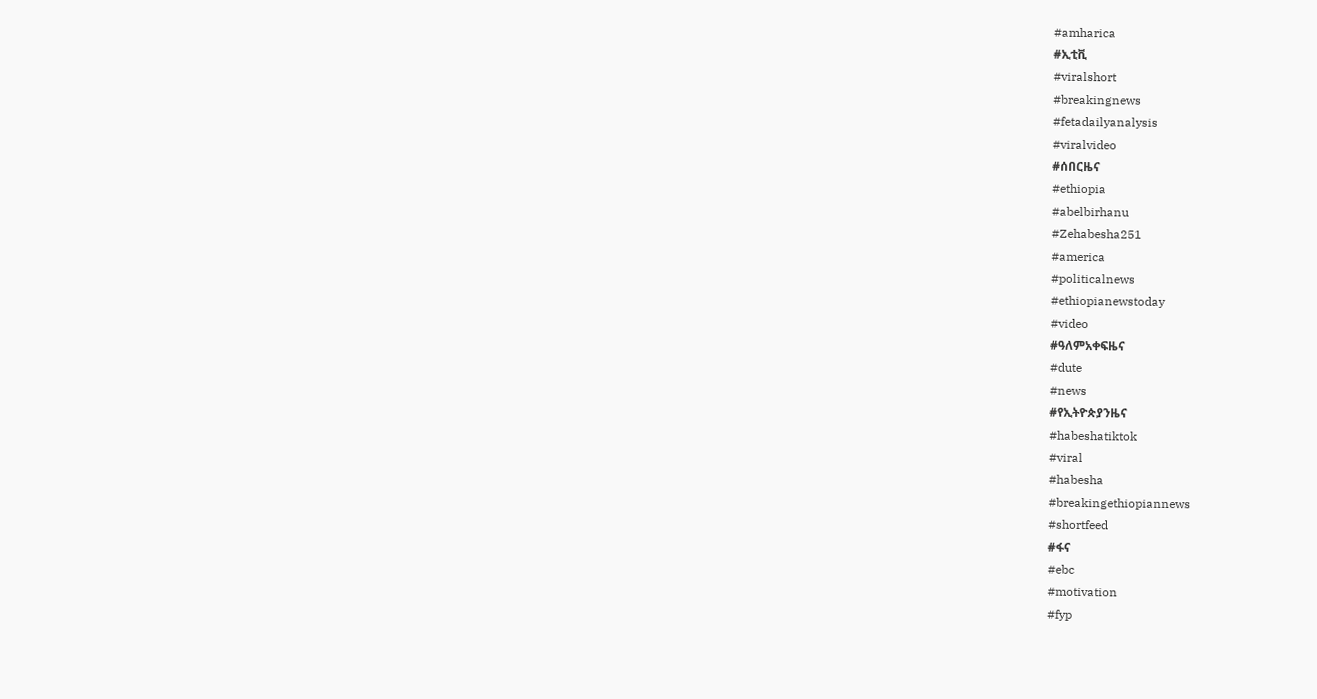#amharica
#ኢቲቪ
#viralshort
#breakingnews
#fetadailyanalysis
#viralvideo
#ሰበርዜና
#ethiopia
#abelbirhanu
#Zehabesha251
#america
#politicalnews
#ethiopianewstoday
#video
#ዓለምአቀፍዜና
#dute
#news
#የኢትዮጵያንዜና
#habeshatiktok
#viral
#habesha
#breakingethiopiannews
#shortfeed
#ፋና
#ebc
#motivation
#fyp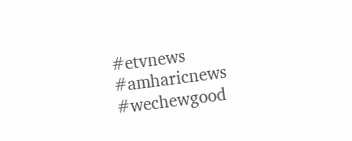#etvnews
#amharicnews
#wechewgood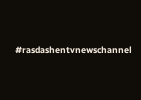#rasdashentvnewschannel